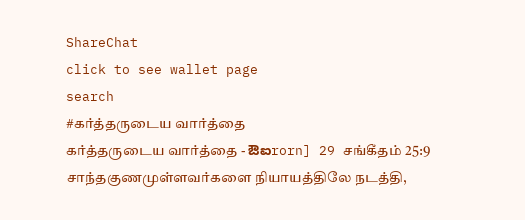ShareChat
click to see wallet page
search
#கர்த்தருடைய வார்த்தை
கர்த்தருடைய வார்த்தை - ಔಐrorn] 29 சங்கீதம் 25:9 சாந்தகுணமுள்ளவர்களை நியாயத்திலே நடத்தி,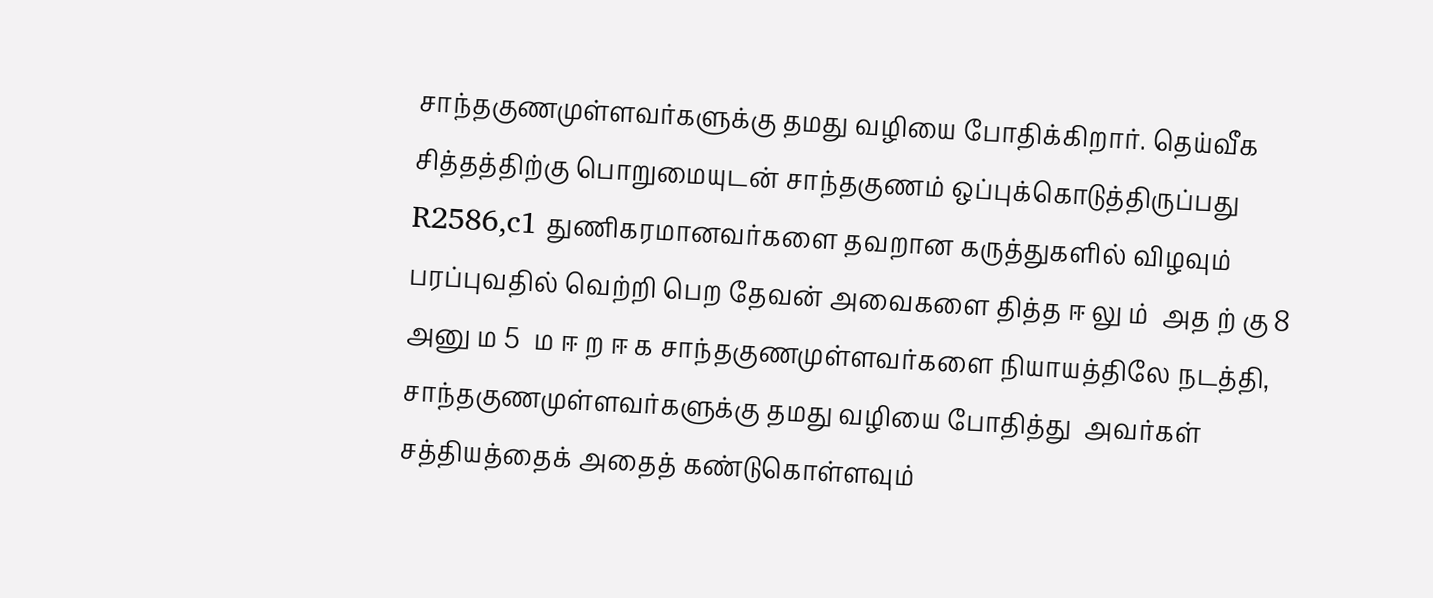சாந்தகுணமுள்ளவர்களுக்கு தமது வழியை போதிக்கிறார். தெய்வீக சித்தத்திற்கு பொறுமையுடன் சாந்தகுணம் ஒப்புக்கொடுத்திருப்பது R2586,c1 துணிகரமானவர்களை தவறான கருத்துகளில் விழவும் பரப்புவதில் வெற்றி பெற தேவன் அவைகளை தித்த ஈ லு ம்  அத ற் கு 8 அனு ம 5  ம ஈ ற ஈ க சாந்தகுணமுள்ளவர்களை நியாயத்திலே நடத்தி, சாந்தகுணமுள்ளவர்களுக்கு தமது வழியை போதித்து  அவர்கள் சத்தியத்தைக் அதைத் கண்டுகொள்ளவும்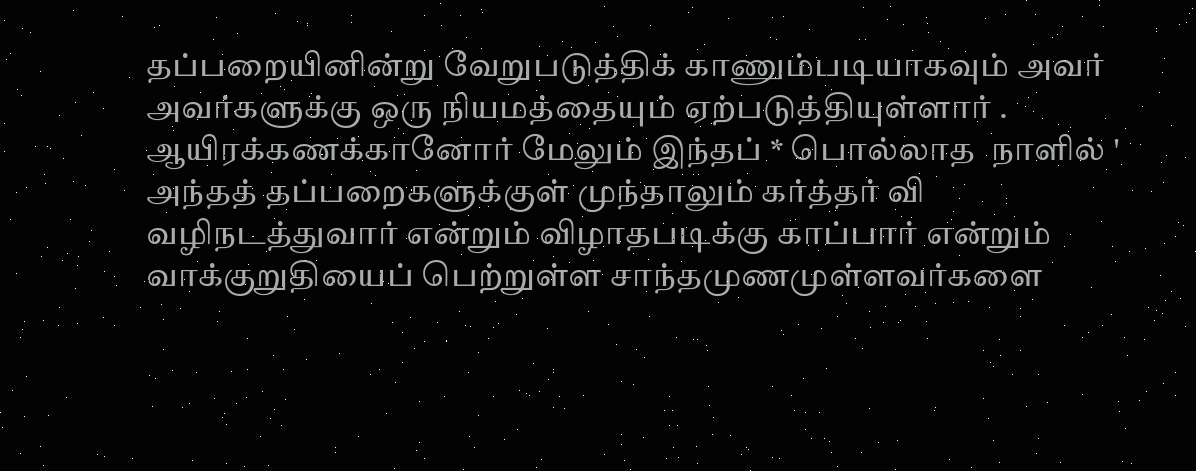தப்பறையினின்று வேறுபடுத்திக் காணும்படியாகவும் அவர் அவர்களுக்கு ஒரு நியமத்தையும் ஏற்படுத்தியுள்ளார் . ஆயிரக்கணக்கானோர் மேலும் இந்தப் * பொல்லாத  நாளில் ' அந்தத் தப்பறைகளுக்குள் முந்தாலும் கர்த்தர் வி வழிநடத்துவார் என்றும் விழாதபடிக்கு காப்பார் என்றும் வாக்குறுதியைப் பெற்றுள்ள சாந்தமுணமுள்ளவர்களை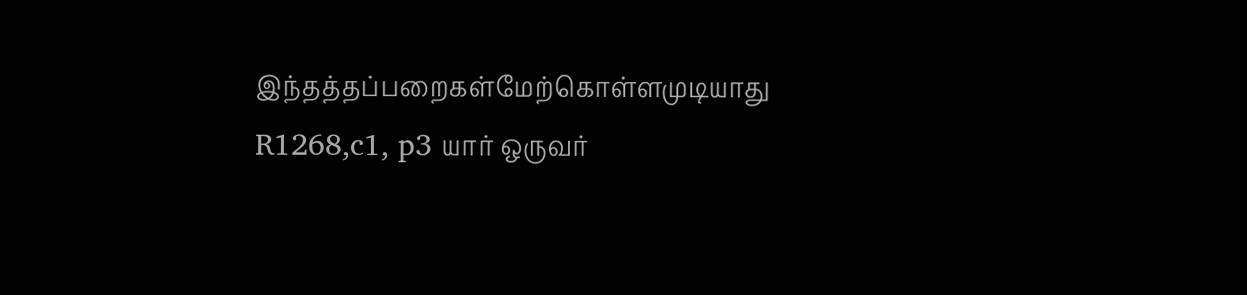இந்தத்தப்பறைகள்மேற்கொள்ளமுடியாது R1268,c1, p3 யார் ஒருவர்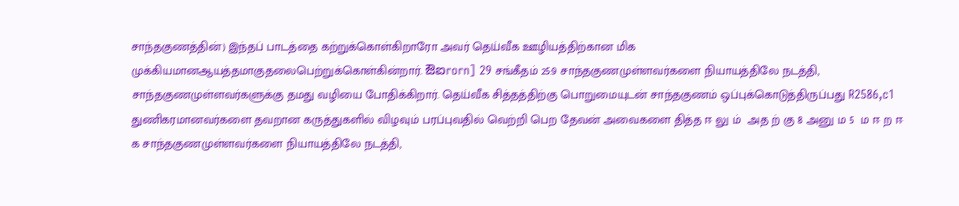சாந்தகுணத்தின்) இந்தப் பாடத்தை கற்றுக்கொள்கிறாரோ அவர் தெய்வீக ஊழியத்திற்கான மிக  முக்கியமானஆயத்தமாகுதலைபெற்றுக்கொள்கின்றார். ಔಐrorn] 29 சங்கீதம் 25:9 சாந்தகுணமுள்ளவர்களை நியாயத்திலே நடத்தி, சாந்தகுணமுள்ளவர்களுக்கு தமது வழியை போதிக்கிறார். தெய்வீக சித்தத்திற்கு பொறுமையுடன் சாந்தகுணம் ஒப்புக்கொடுத்திருப்பது R2586,c1 துணிகரமானவர்களை தவறான கருத்துகளில் விழவும் பரப்புவதில் வெற்றி பெற தேவன் அவைகளை தித்த ஈ லு ம்  அத ற் கு 8 அனு ம 5  ம ஈ ற ஈ க சாந்தகுணமுள்ளவர்களை நியாயத்திலே நடத்தி,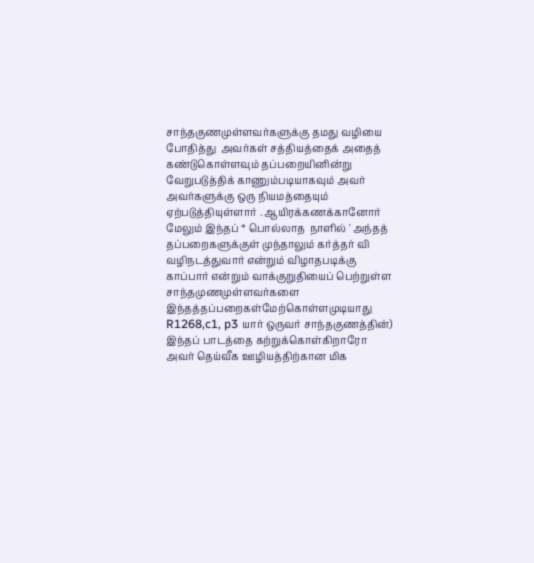சாந்தகுணமுள்ளவர்களுக்கு தமது வழியை போதித்து  அவர்கள் சத்தியத்தைக் அதைத் கண்டுகொள்ளவும் தப்பறையினின்று வேறுபடுத்திக் காணும்படியாகவும் அவர் அவர்களுக்கு ஒரு நியமத்தையும் ஏற்படுத்தியுள்ளார் . ஆயிரக்கணக்கானோர் மேலும் இந்தப் * பொல்லாத  நாளில் ' அந்தத் தப்பறைகளுக்குள் முந்தாலும் கர்த்தர் வி வழிநடத்துவார் என்றும் விழாதபடிக்கு காப்பார் என்றும் வாக்குறுதியைப் பெற்றுள்ள சாந்தமுணமுள்ளவர்களை இந்தத்தப்பறைகள்மேற்கொள்ளமுடியாது R1268,c1, p3 யார் ஒருவர் சாந்தகுணத்தின்) இந்தப் பாடத்தை கற்றுக்கொள்கிறாரோ அவர் தெய்வீக ஊழியத்திற்கான மிக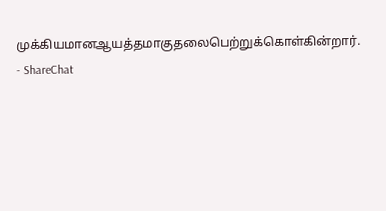முக்கியமானஆயத்தமாகுதலைபெற்றுக்கொள்கின்றார். - ShareChat